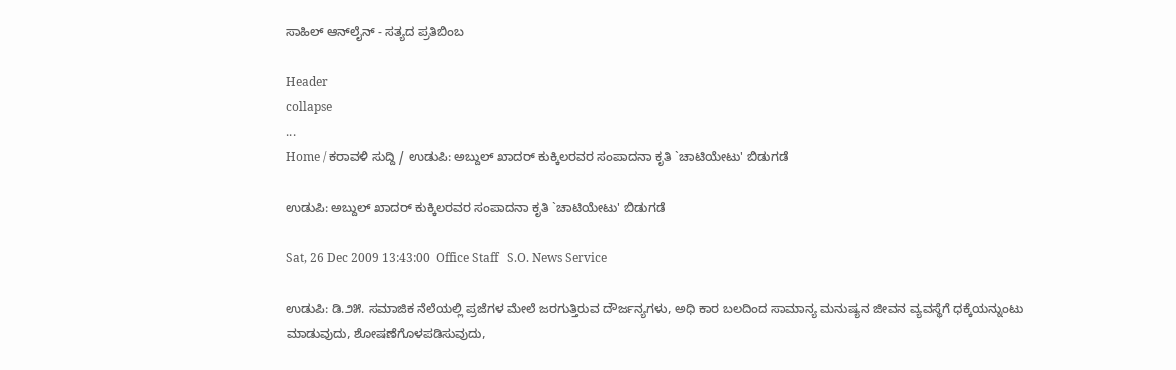ಸಾಹಿಲ್ ಆನ್‌ಲೈನ್ - ಸತ್ಯದ ಪ್ರತಿಬಿಂಬ

Header
collapse
...
Home / ಕರಾವಳಿ ಸುದ್ದಿ / ಉಡುಪಿ: ಅಬ್ದುಲ್ ಖಾದರ್ ಕುಕ್ಕಿಲರವರ ಸಂಪಾದನಾ ಕೃತಿ `ಚಾಟಿಯೇಟು' ಬಿಡುಗಡೆ

ಉಡುಪಿ: ಅಬ್ದುಲ್ ಖಾದರ್ ಕುಕ್ಕಿಲರವರ ಸಂಪಾದನಾ ಕೃತಿ `ಚಾಟಿಯೇಟು' ಬಿಡುಗಡೆ

Sat, 26 Dec 2009 13:43:00  Office Staff   S.O. News Service

ಉಡುಪಿ: ಡಿ.೨೫. ಸಮಾಜಿಕ ನೆಲೆಯಲ್ಲಿ ಪ್ರಜೆಗಳ ಮೇಲೆ ಜರಗುತ್ತಿರುವ ದೌರ್ಜನ್ಯಗಳು, ಅಧಿ ಕಾರ ಬಲದಿಂದ ಸಾಮಾನ್ಯ ಮನುಷ್ಯನ ಜೀವನ ವ್ಯವಸ್ಥೆಗೆ ಧಕ್ಕೆಯನ್ನುಂಟು ಮಾಡುವುದು, ಶೋಷಣೆಗೊಳಪಡಿಸುವುದು,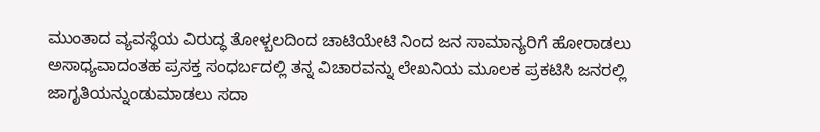ಮುಂತಾದ ವ್ಯವಸ್ಥೆಯ ವಿರುದ್ಧ ತೋಳ್ಬಲದಿಂದ ಚಾಟಿಯೇಟಿ ನಿಂದ ಜನ ಸಾಮಾನ್ಯರಿಗೆ ಹೋರಾಡಲು ಅಸಾಧ್ಯವಾದಂತಹ ಪ್ರಸಕ್ತ ಸಂಧರ್ಬದಲ್ಲಿ ತನ್ನ ವಿಚಾರವನ್ನು ಲೇಖನಿಯ ಮೂಲಕ ಪ್ರಕಟಿಸಿ ಜನರಲ್ಲಿ ಜಾಗೃತಿಯನ್ನುಂಡುಮಾಡಲು ಸದಾ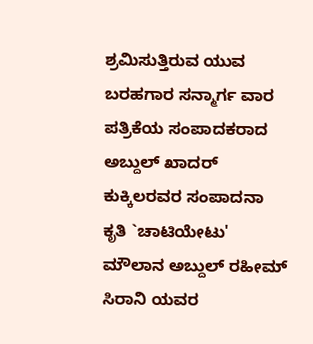ಶ್ರಮಿಸುತ್ತಿರುವ ಯುವ ಬರಹಗಾರ ಸನ್ಮಾರ್ಗ ವಾರ ಪತ್ರಿಕೆಯ ಸಂಪಾದಕರಾದ ಅಬ್ದುಲ್ ಖಾದರ್ ಕುಕ್ಕಿಲರವರ ಸಂಪಾದನಾ ಕೃತಿ `ಚಾಟಿಯೇಟು' ಮೌಲಾನ ಅಬ್ದುಲ್ ರಹೀಮ್ ಸಿರಾನಿ ಯವರ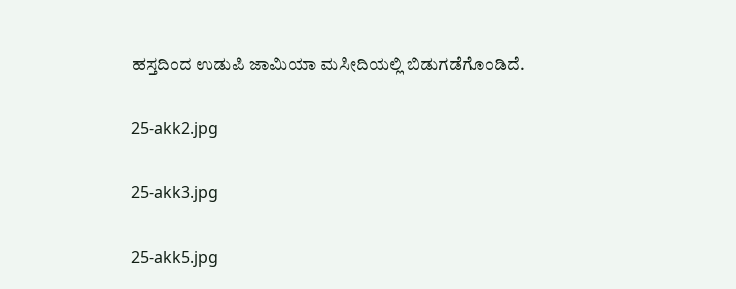ಹಸ್ತದಿಂದ ಉಡುಪಿ ಜಾಮಿಯಾ ಮಸೀದಿಯಲ್ಲಿ ಬಿಡುಗಡೆಗೊಂಡಿದೆ.

25-akk2.jpg

25-akk3.jpg

25-akk5.jpg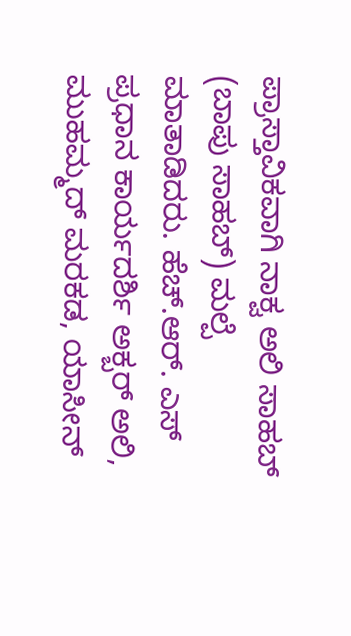ಪ್ರಾಸ್ತಾವಿಕವಾಗಿ ನಾಕ್ವ ಅಲಿ ಸಾಹಬ್ (ಬಾಪು ಸಾಹಬ್) ಮಲ್ಪೆ ಮಾತಾಡಿದರು. ಹೆಚ್.ಆರ್. ಎಸ್ ಪ್ರಧಾನ ಕಾರ್ಯದರ್ಶಿ ಅಕ್ಬರ್ ಅಲಿ, ಮುಹಮ್ಮದ್ ಮರಕಡ, ಯಾಸೀನ್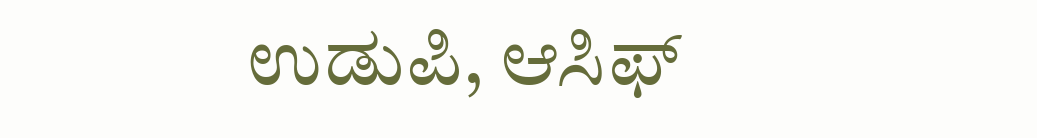ಉಡುಪಿ, ಆಸಿಫ್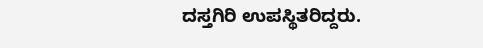ದಸ್ತಗಿರಿ ಉಪಸ್ಥಿತರಿದ್ದರು.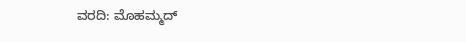ವರದಿ: ಮೊಹಮ್ಮದ್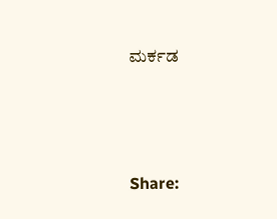ಮರ್ಕಡ




Share: